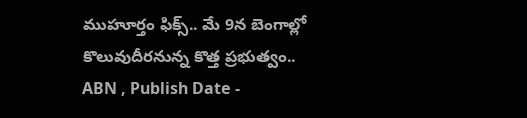ముహూర్తం ఫిక్స్.. మే 9న బెంగాల్లో కొలువుదీరనున్న కొత్త ప్రభుత్వం..
ABN , Publish Date -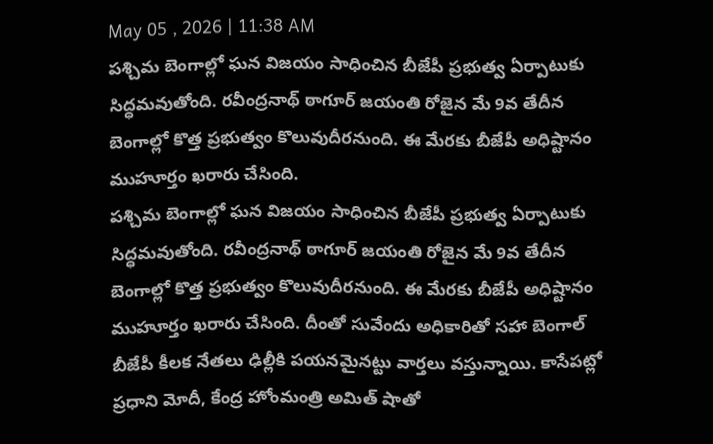May 05 , 2026 | 11:38 AM
పశ్చిమ బెంగాల్లో ఘన విజయం సాధించిన బీజేపీ ప్రభుత్వ ఏర్పాటుకు సిద్ధమవుతోంది. రవీంద్రనాథ్ ఠాగూర్ జయంతి రోజైన మే 9వ తేదీన బెంగాల్లో కొత్త ప్రభుత్వం కొలువుదీరనుంది. ఈ మేరకు బీజేపీ అధిష్టానం ముహూర్తం ఖరారు చేసింది.
పశ్చిమ బెంగాల్లో ఘన విజయం సాధించిన బీజేపీ ప్రభుత్వ ఏర్పాటుకు సిద్ధమవుతోంది. రవీంద్రనాథ్ ఠాగూర్ జయంతి రోజైన మే 9వ తేదీన బెంగాల్లో కొత్త ప్రభుత్వం కొలువుదీరనుంది. ఈ మేరకు బీజేపీ అధిష్టానం ముహూర్తం ఖరారు చేసింది. దీంతో సువేందు అధికారితో సహా బెంగాల్ బీజేపీ కీలక నేతలు ఢిల్లీకి పయనమైనట్టు వార్తలు వస్తున్నాయి. కాసేపట్లో ప్రధాని మోదీ, కేంద్ర హోంమంత్రి అమిత్ షాతో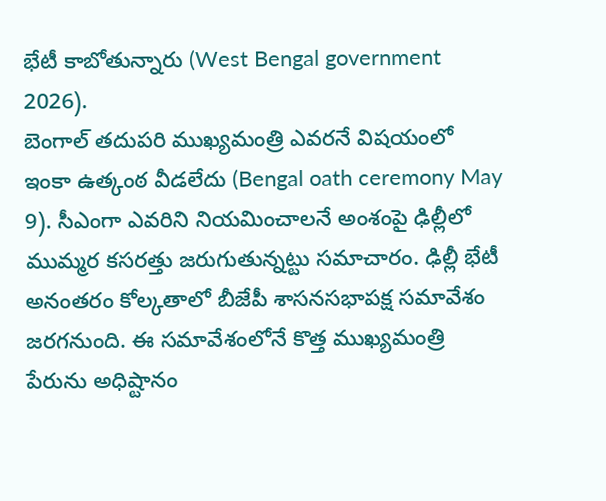భేటీ కాబోతున్నారు (West Bengal government 2026).
బెంగాల్ తదుపరి ముఖ్యమంత్రి ఎవరనే విషయంలో ఇంకా ఉత్కంఠ వీడలేదు (Bengal oath ceremony May 9). సీఎంగా ఎవరిని నియమించాలనే అంశంపై ఢిల్లీలో ముమ్మర కసరత్తు జరుగుతున్నట్టు సమాచారం. ఢిల్లీ భేటీ అనంతరం కోల్కతాలో బీజేపీ శాసనసభాపక్ష సమావేశం జరగనుంది. ఈ సమావేశంలోనే కొత్త ముఖ్యమంత్రి పేరును అధిష్టానం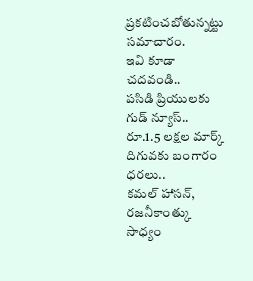ప్రకటించబోతున్నట్టు సమాచారం.
ఇవి కూడా చదవండి..
పసిడి ప్రియులకు గుడ్ న్యూస్.. రూ.1.5 లక్షల మార్క్ దిగువకు బంగారం ధరలు..
కమల్ హాసన్, రజనీకాంత్కు సాధ్యం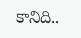కానిది..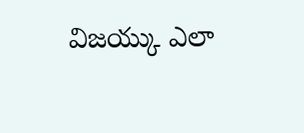విజయ్కు ఎలా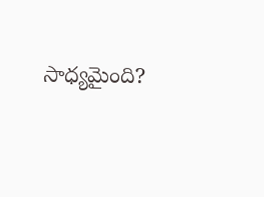సాధ్యమైంది?